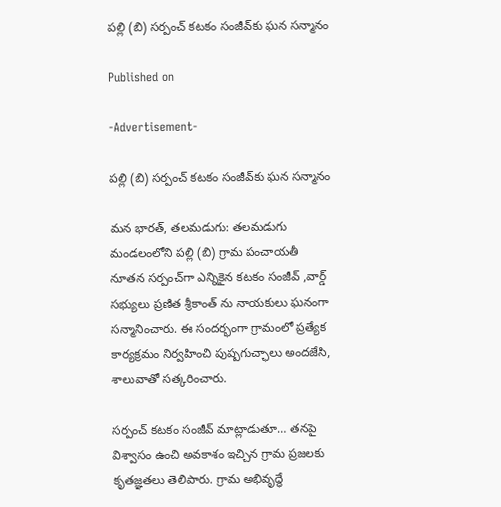పల్లి (బి) సర్పంచ్ కటకం సంజీవ్‌కు ఘన సన్మానం

Published on

-Advertisement-

పల్లి (బి) సర్పంచ్ కటకం సంజీవ్‌కు ఘన సన్మానం

మన భారత్, తలమడుగు: తలమడుగు మండలంలోని పల్లి (బి) గ్రామ పంచాయతీ నూతన సర్పంచ్‌గా ఎన్నికైన కటకం సంజీవ్‌ ,వార్డ్ సభ్యులు ప్రణిత శ్రీకాంత్ ను నాయకులు ఘనంగా సన్మానించారు. ఈ సందర్భంగా గ్రామంలో ప్రత్యేక కార్యక్రమం నిర్వహించి పుష్పగుచ్ఛాలు అందజేసి, శాలువాతో సత్కరించారు.

సర్పంచ్‌ కటకం సంజీవ్ మాట్లాడుతూ… తనపై విశ్వాసం ఉంచి అవకాశం ఇచ్చిన గ్రామ ప్రజలకు కృతజ్ఞతలు తెలిపారు. గ్రామ అభివృద్ధే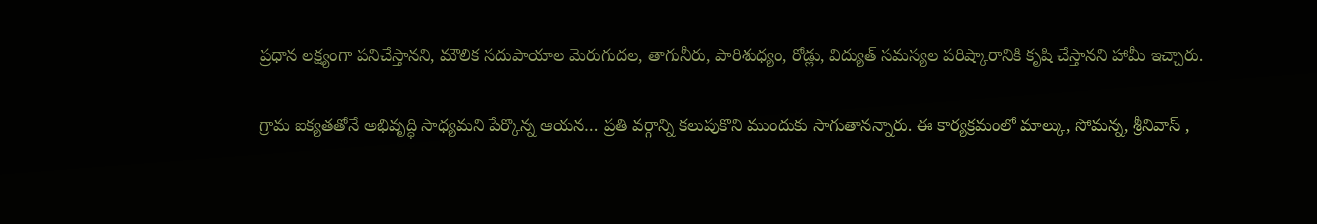ప్రధాన లక్ష్యంగా పనిచేస్తానని, మౌలిక సదుపాయాల మెరుగుదల, తాగునీరు, పారిశుధ్యం, రోడ్లు, విద్యుత్ సమస్యల పరిష్కారానికి కృషి చేస్తానని హామీ ఇచ్చారు.

గ్రామ ఐక్యతతోనే అభివృద్ధి సాధ్యమని పేర్కొన్న ఆయన… ప్రతి వర్గాన్ని కలుపుకొని ముందుకు సాగుతానన్నారు. ఈ కార్యక్రమంలో మాల్కు, సోమన్న, శ్రీనివాస్ ,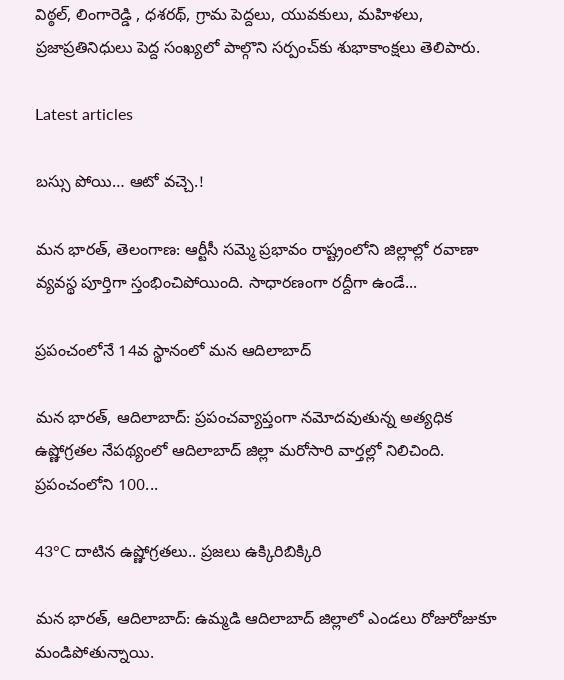విఠ్ఠల్, లింగారెడ్డి , ధశరథ్, గ్రామ పెద్దలు, యువకులు, మహిళలు, ప్రజాప్రతినిధులు పెద్ద సంఖ్యలో పాల్గొని సర్పంచ్‌కు శుభాకాంక్షలు తెలిపారు.

Latest articles

బస్సు పోయి… ఆటో వచ్చె.!

మన భారత్, తెలంగాణ: ఆర్టీసీ సమ్మె ప్రభావం రాష్ట్రంలోని జిల్లాల్లో రవాణా వ్యవస్థ పూర్తిగా స్తంభించిపోయింది. సాధారణంగా రద్దీగా ఉండే...

ప్రపంచంలోనే 14వ స్థానంలో మన ఆదిలాబాద్

మన భారత్, ఆదిలాబాద్: ప్రపంచవ్యాప్తంగా నమోదవుతున్న అత్యధిక ఉష్ణోగ్రతల నేపథ్యంలో ఆదిలాబాద్ జిల్లా మరోసారి వార్తల్లో నిలిచింది. ప్రపంచంలోని 100...

43°C దాటిన ఉష్ణోగ్రతలు.. ప్రజలు ఉక్కిరిబిక్కిరి

మన భారత్, ఆదిలాబాద్: ఉమ్మడి ఆదిలాబాద్ జిల్లాలో ఎండలు రోజురోజుకూ మండిపోతున్నాయి.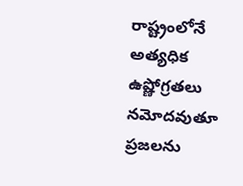రాష్ట్రంలోనే అత్యధిక ఉష్ణోగ్రతలు నమోదవుతూ ప్రజలను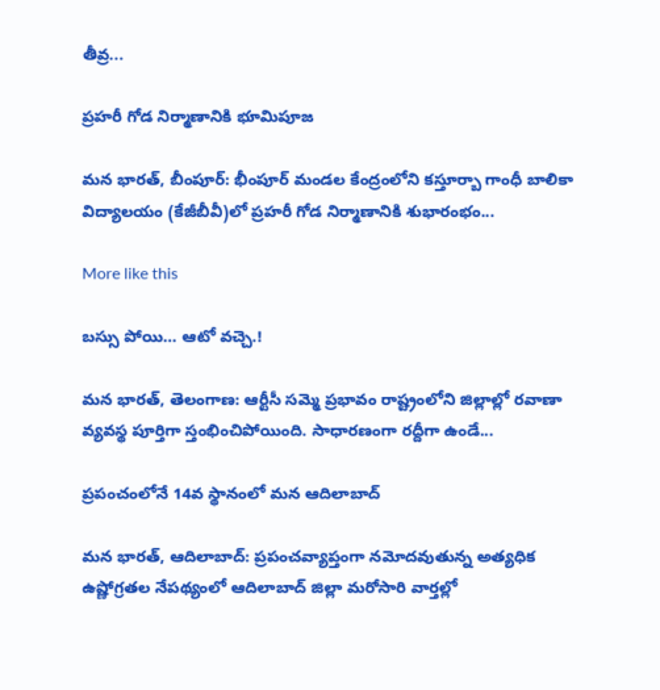తీవ్ర...

ప్రహరీ గోడ నిర్మాణానికి భూమిపూజ

మన భారత్, బీంపూర్: భీంపూర్ మండల కేంద్రంలోని కస్తూర్బా గాంధీ బాలికా విద్యాలయం (కేజీబీవీ)లో ప్రహరీ గోడ నిర్మాణానికి శుభారంభం...

More like this

బస్సు పోయి… ఆటో వచ్చె.!

మన భారత్, తెలంగాణ: ఆర్టీసీ సమ్మె ప్రభావం రాష్ట్రంలోని జిల్లాల్లో రవాణా వ్యవస్థ పూర్తిగా స్తంభించిపోయింది. సాధారణంగా రద్దీగా ఉండే...

ప్రపంచంలోనే 14వ స్థానంలో మన ఆదిలాబాద్

మన భారత్, ఆదిలాబాద్: ప్రపంచవ్యాప్తంగా నమోదవుతున్న అత్యధిక ఉష్ణోగ్రతల నేపథ్యంలో ఆదిలాబాద్ జిల్లా మరోసారి వార్తల్లో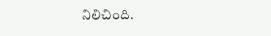నిలిచింది.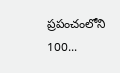ప్రపంచంలోని 100...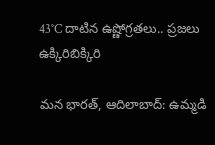43°C దాటిన ఉష్ణోగ్రతలు.. ప్రజలు ఉక్కిరిబిక్కిరి

మన భారత్, ఆదిలాబాద్: ఉమ్మడి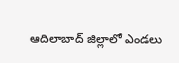ఆదిలాబాద్ జిల్లాలో ఎండలు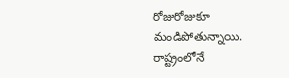రోజురోజుకూ మండిపోతున్నాయి. రాష్ట్రంలోనే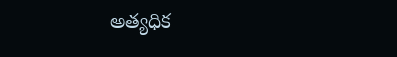అత్యధిక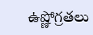ఉష్ణోగ్రతలు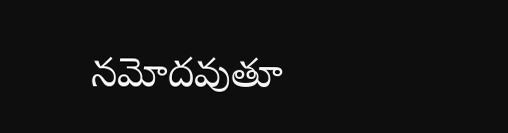నమోదవుతూ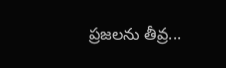ప్రజలను తీవ్ర...